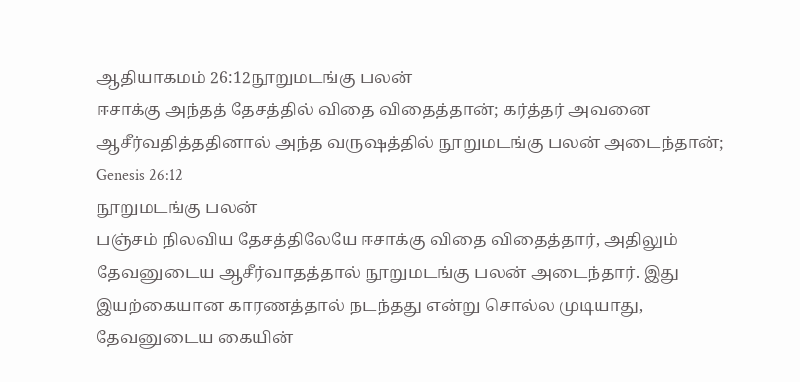ஆதியாகமம் 26:12நூறுமடங்கு பலன்
ஈசாக்கு அந்தத் தேசத்தில் விதை விதைத்தான்; கர்த்தர் அவனை ஆசீர்வதித்ததினால் அந்த வருஷத்தில் நூறுமடங்கு பலன் அடைந்தான்;
Genesis 26:12
நூறுமடங்கு பலன்
பஞ்சம் நிலவிய தேசத்திலேயே ஈசாக்கு விதை விதைத்தார், அதிலும் தேவனுடைய ஆசீர்வாதத்தால் நூறுமடங்கு பலன் அடைந்தார். இது இயற்கையான காரணத்தால் நடந்தது என்று சொல்ல முடியாது, தேவனுடைய கையின்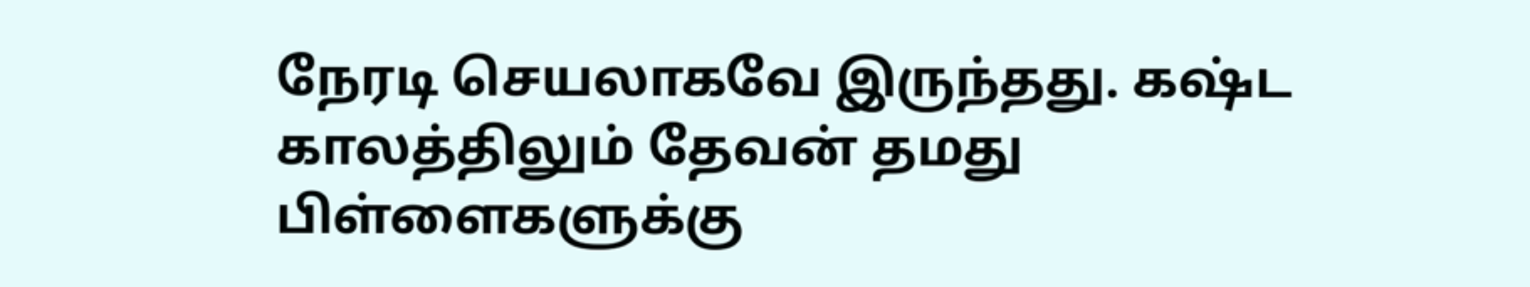நேரடி செயலாகவே இருந்தது. கஷ்ட காலத்திலும் தேவன் தமது பிள்ளைகளுக்கு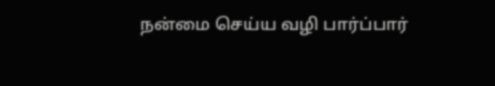நன்மை செய்ய வழி பார்ப்பார்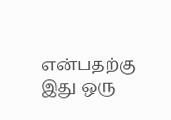என்பதற்கு இது ஒரு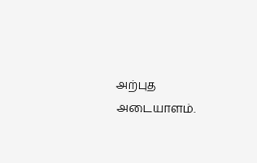அற்புத அடையாளம்.